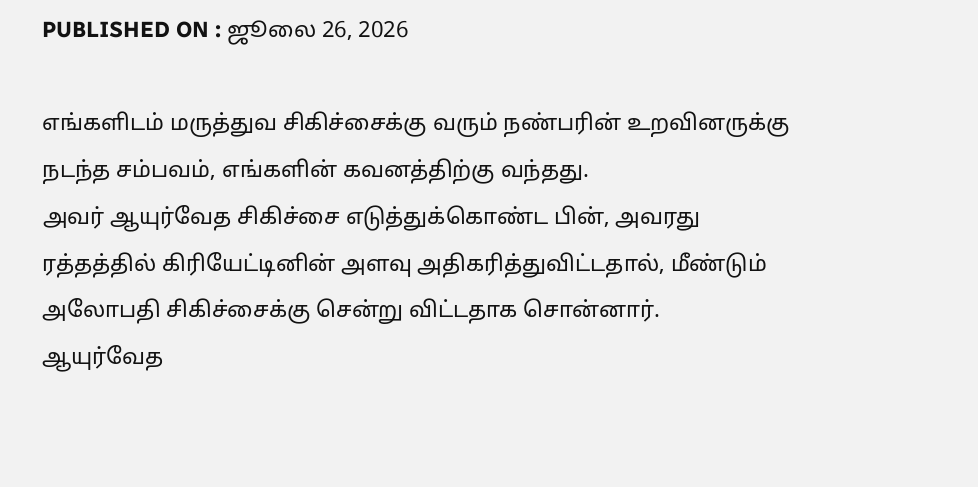PUBLISHED ON : ஜூலை 26, 2026

எங்களிடம் மருத்துவ சிகிச்சைக்கு வரும் நண்பரின் உறவினருக்கு நடந்த சம்பவம், எங்களின் கவனத்திற்கு வந்தது.
அவர் ஆயுர்வேத சிகிச்சை எடுத்துக்கொண்ட பின், அவரது ரத்தத்தில் கிரியேட்டினின் அளவு அதிகரித்துவிட்டதால், மீண்டும் அலோபதி சிகிச்சைக்கு சென்று விட்டதாக சொன்னார்.
ஆயுர்வேத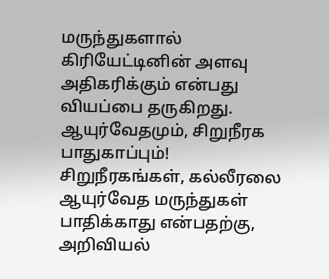மருந்துகளால் கிரியேட்டினின் அளவு அதிகரிக்கும் என்பது வியப்பை தருகிறது.
ஆயுர்வேதமும், சிறுநீரக பாதுகாப்பும்!
சிறுநீரகங்கள், கல்லீரலை ஆயுர்வேத மருந்துகள் பாதிக்காது என்பதற்கு, அறிவியல்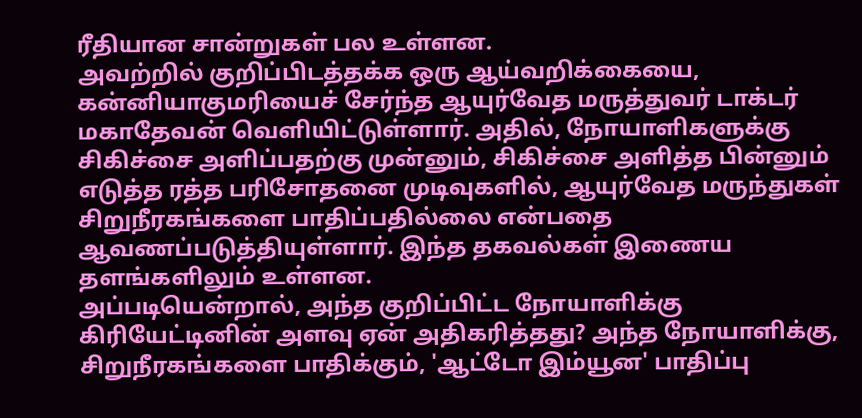ரீதியான சான்றுகள் பல உள்ளன.
அவற்றில் குறிப்பிடத்தக்க ஒரு ஆய்வறிக்கையை, கன்னியாகுமரியைச் சேர்ந்த ஆயுர்வேத மருத்துவர் டாக்டர் மகாதேவன் வெளியிட்டுள்ளார். அதில், நோயாளிகளுக்கு சிகிச்சை அளிப்பதற்கு முன்னும், சிகிச்சை அளித்த பின்னும் எடுத்த ரத்த பரிசோதனை முடிவுகளில், ஆயுர்வேத மருந்துகள் சிறுநீரகங்களை பாதிப்பதில்லை என்பதை ஆவணப்படுத்தியுள்ளார். இந்த தகவல்கள் இணைய தளங்களிலும் உள்ளன.
அப்படியென்றால், அந்த குறிப்பிட்ட நோயாளிக்கு கிரியேட்டினின் அளவு ஏன் அதிகரித்தது? அந்த நோயாளிக்கு, சிறுநீரகங்களை பாதிக்கும், 'ஆட்டோ இம்யூன' பாதிப்பு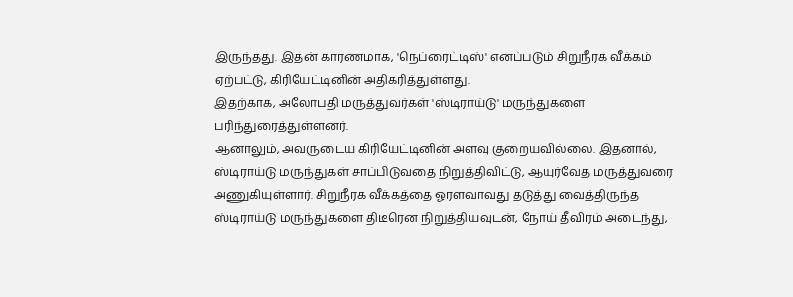இருந்தது. இதன் காரணமாக, 'நெப்ரைட்டிஸ்' எனப்படும் சிறுநீரக வீக்கம் ஏற்பட்டு, கிரியேட்டினின் அதிகரித்துள்ளது.
இதற்காக, அலோபதி மருத்துவர்கள் 'ஸ்டிராய்டு' மருந்துகளை பரிந்துரைத்துள்ளனர்.
ஆனாலும், அவருடைய கிரியேட்டினின் அளவு குறையவில்லை. இதனால், ஸ்டிராய்டு மருந்துகள் சாப்பிடுவதை நிறுத்திவிட்டு, ஆயுர்வேத மருத்துவரை அணுகியுள்ளார். சிறுநீரக வீக்கத்தை ஓரளவாவது தடுத்து வைத்திருந்த ஸ்டிராய்டு மருந்துகளை திடீரென நிறுத்தியவுடன், நோய் தீவிரம் அடைந்து,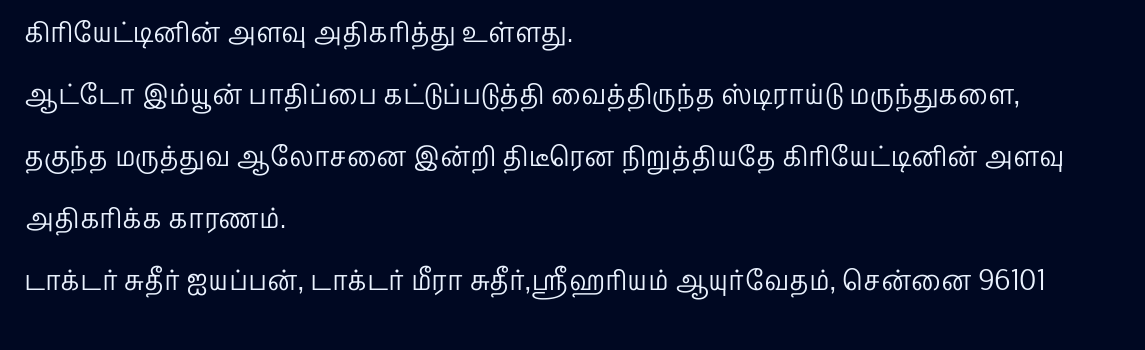கிரியேட்டினின் அளவு அதிகரித்து உள்ளது.
ஆட்டோ இம்யூன் பாதிப்பை கட்டுப்படுத்தி வைத்திருந்த ஸ்டிராய்டு மருந்துகளை, தகுந்த மருத்துவ ஆலோசனை இன்றி திடீரென நிறுத்தியதே கிரியேட்டினின் அளவு அதிகரிக்க காரணம்.
டாக்டர் சுதீர் ஐயப்பன், டாக்டர் மீரா சுதீர்,ஸ்ரீஹரியம் ஆயுர்வேதம், சென்னை 96101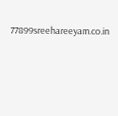77899sreehareeyam.co.in